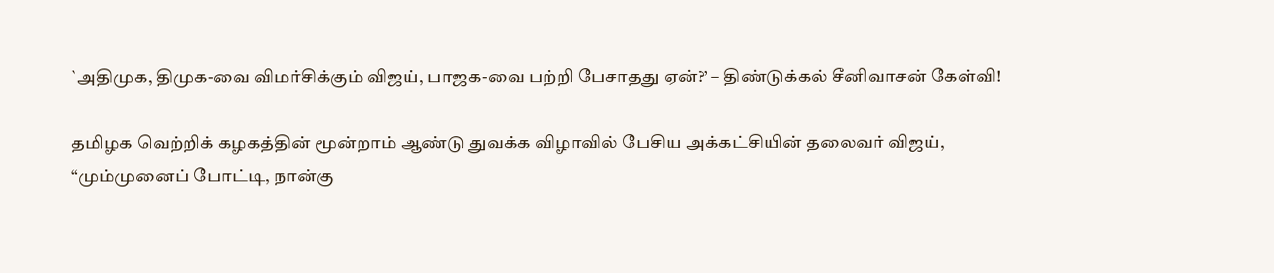`அதிமுக, திமுக-வை விமர்சிக்கும் விஜய், பாஜக-வை பற்றி பேசாதது ஏன்?’ – திண்டுக்கல் சீனிவாசன் கேள்வி!

தமிழக வெற்றிக் கழகத்தின் மூன்றாம் ஆண்டு துவக்க விழாவில் பேசிய அக்கட்சியின் தலைவர் விஜய், “மும்முனைப் போட்டி, நான்கு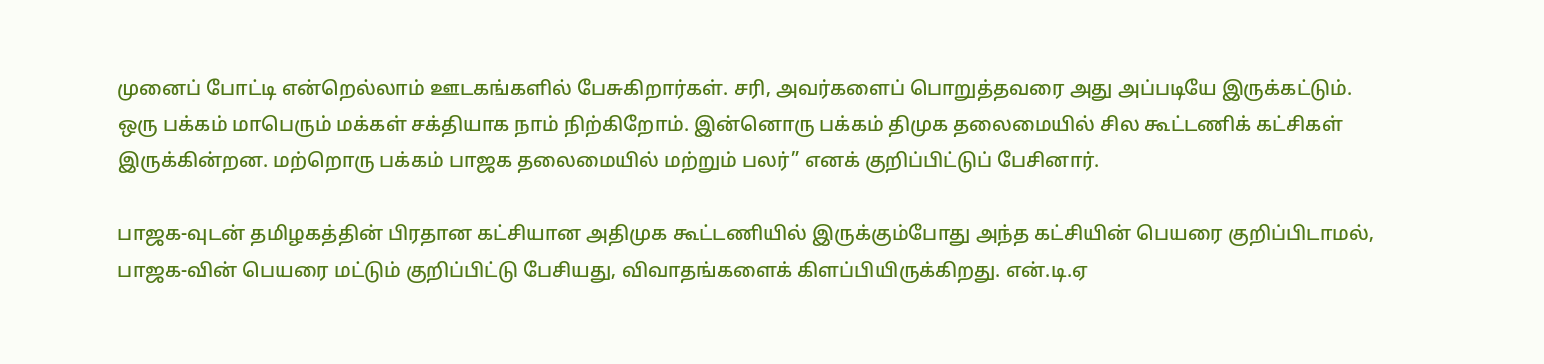முனைப் போட்டி என்றெல்லாம் ஊடகங்களில் பேசுகிறார்கள். சரி, அவர்களைப் பொறுத்தவரை அது அப்படியே இருக்கட்டும். ஒரு பக்கம் மாபெரும் மக்கள் சக்தியாக நாம் நிற்கிறோம். இன்னொரு பக்கம் திமுக தலைமையில் சில கூட்டணிக் கட்சிகள் இருக்கின்றன. மற்றொரு பக்கம் பாஜக தலைமையில் மற்றும் பலர்” எனக் குறிப்பிட்டுப் பேசினார்.

பாஜக-வுடன் தமிழகத்தின் பிரதான கட்சியான அதிமுக கூட்டணியில் இருக்கும்போது அந்த கட்சியின் பெயரை குறிப்பிடாமல், பாஜக-வின் பெயரை மட்டும் குறிப்பிட்டு பேசியது, விவாதங்களைக் கிளப்பியிருக்கிறது. என்.டி.ஏ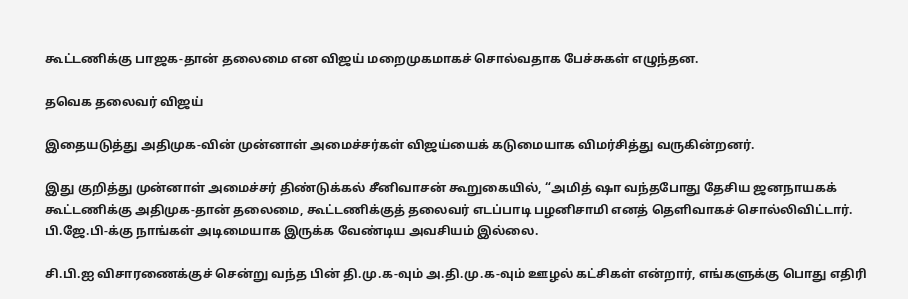கூட்டணிக்கு பாஜக-தான் தலைமை என விஜய் மறைமுகமாகச் சொல்வதாக பேச்சுகள் எழுந்தன.

தவெக தலைவர் விஜய்

இதையடுத்து அதிமுக-வின் முன்னாள் அமைச்சர்கள் விஜய்யைக் கடுமையாக விமர்சித்து வருகின்றனர்.

இது குறித்து முன்னாள் அமைச்சர் திண்டுக்கல் சீனிவாசன் கூறுகையில், “அமித் ஷா வந்தபோது தேசிய ஜனநாயகக் கூட்டணிக்கு அதிமுக-தான் தலைமை, கூட்டணிக்குத் தலைவர் எடப்பாடி பழனிசாமி எனத் தெளிவாகச் சொல்லிவிட்டார். பி.ஜே.பி-க்கு நாங்கள் அடிமையாக இருக்க வேண்டிய அவசியம் இல்லை.

சி.பி.ஐ விசாரணைக்குச் சென்று வந்த பின் தி.மு.க-வும் அ.தி.மு.க-வும் ஊழல் கட்சிகள் என்றார், எங்களுக்கு பொது எதிரி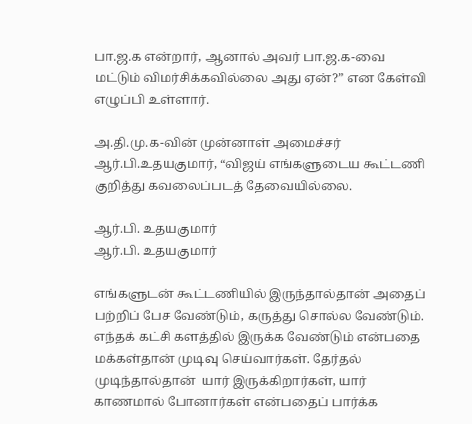பா.ஜ.க என்றார், ஆனால் அவர் பா.ஜ.க-வை மட்டும் விமர்சிக்கவில்லை அது ஏன்?” என கேள்வி எழுப்பி உள்ளார்.

அ.தி.மு.க-வின் முன்னாள் அமைச்சர் ஆர்.பி.உதயகுமார், “விஜய் எங்களுடைய கூட்டணி குறித்து கவலைப்படத் தேவையில்லை.

ஆர்.பி. உதயகுமார்
ஆர்.பி. உதயகுமார்

எங்களுடன் கூட்டணியில் இருந்தால்தான் அதைப் பற்றிப் பேச வேண்டும், கருத்து சொல்ல வேண்டும். எந்தக் கட்சி களத்தில் இருக்க வேண்டும் என்பதை மக்கள்தான் முடிவு செய்வார்கள். தேர்தல் முடிந்தால்தான்  யார் இருக்கிறார்கள், யார் காணமால் போனார்கள் என்பதைப் பார்க்க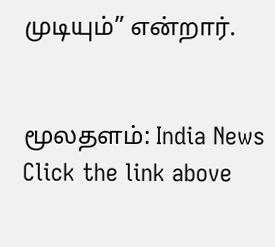முடியும்” என்றார்.


மூலதளம்: India News
Click the link above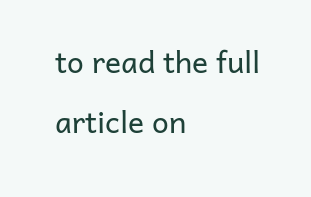to read the full article on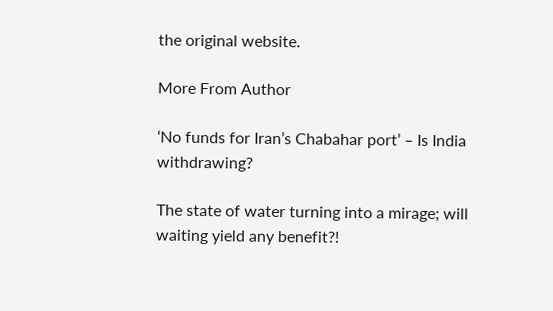the original website.

More From Author

‘No funds for Iran’s Chabahar port’ – Is India withdrawing?

The state of water turning into a mirage; will waiting yield any benefit?!